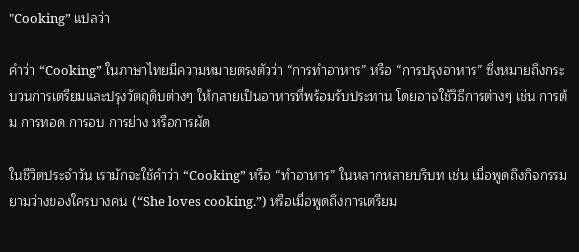"Cooking” แปลว่า

คำว่า “Cooking” ในภาษาไทยมีความหมายตรงตัวว่า “การทำอาหาร” หรือ “การปรุงอาหาร” ซึ่งหมายถึงกระบวนการเตรียมและปรุงวัตถุดิบต่างๆ ให้กลายเป็นอาหารที่พร้อมรับประทาน โดยอาจใช้วิธีการต่างๆ เช่น การต้ม การทอด การอบ การย่าง หรือการผัด

ในชีวิตประจำวัน เรามักจะใช้คำว่า “Cooking” หรือ “ทำอาหาร” ในหลากหลายบริบท เช่น เมื่อพูดถึงกิจกรรมยามว่างของใครบางคน (“She loves cooking.”) หรือเมื่อพูดถึงการเตรียม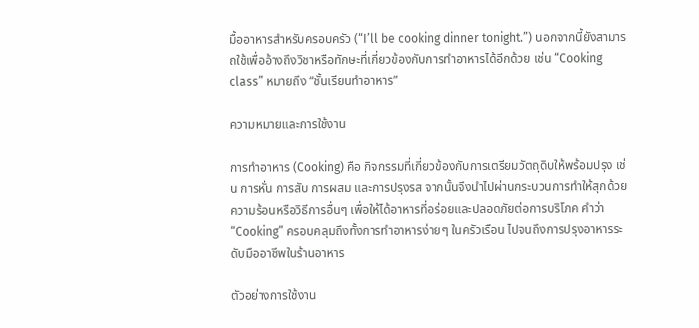มื้ออาหารสำหรับครอบครัว (“I’ll be cooking dinner tonight.”) นอกจากนี้ยังสามารถใช้เพื่ออ้างถึงวิชาหรือทักษะที่เกี่ยวข้องกับการทำอาหารได้อีกด้วย เช่น “Cooking class” หมายถึง “ชั้นเรียนทำอาหาร”

ความหมายและการใช้งาน

การทำอาหาร (Cooking) คือ กิจกรรมที่เกี่ยวข้องกับการเตรียมวัตถุดิบให้พร้อมปรุง เช่น การหั่น การสับ การผสม และการปรุงรส จากนั้นจึงนำไปผ่านกระบวนการทำให้สุกด้วยความร้อนหรือวิธีการอื่นๆ เพื่อให้ได้อาหารที่อร่อยและปลอดภัยต่อการบริโภค คำว่า “Cooking” ครอบคลุมถึงทั้งการทำอาหารง่ายๆ ในครัวเรือน ไปจนถึงการปรุงอาหารระดับมืออาชีพในร้านอาหาร

ตัวอย่างการใช้งาน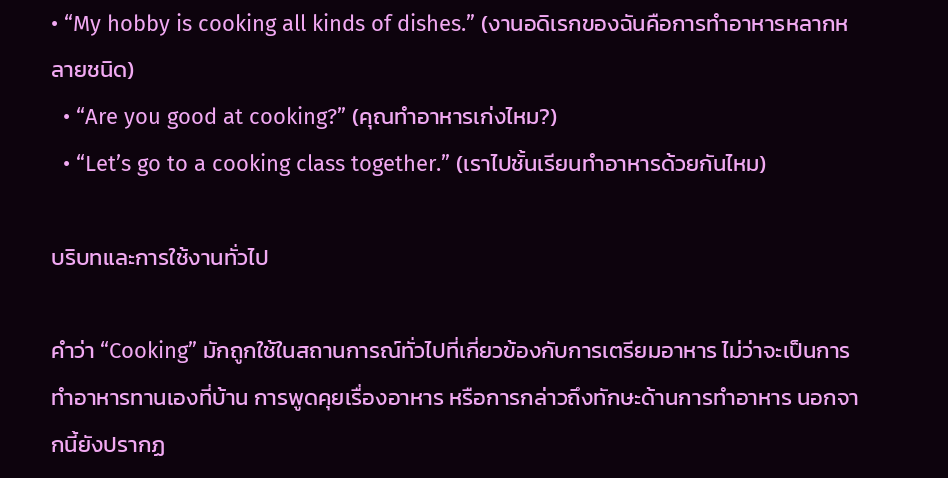• “My hobby is cooking all kinds of dishes.” (งานอดิเรกของฉันคือการทำอาหารหลากหลายชนิด)
  • “Are you good at cooking?” (คุณทำอาหารเก่งไหม?)
  • “Let’s go to a cooking class together.” (เราไปชั้นเรียนทำอาหารด้วยกันไหม)

บริบทและการใช้งานทั่วไป

คำว่า “Cooking” มักถูกใช้ในสถานการณ์ทั่วไปที่เกี่ยวข้องกับการเตรียมอาหาร ไม่ว่าจะเป็นการทำอาหารทานเองที่บ้าน การพูดคุยเรื่องอาหาร หรือการกล่าวถึงทักษะด้านการทำอาหาร นอกจากนี้ยังปรากฏ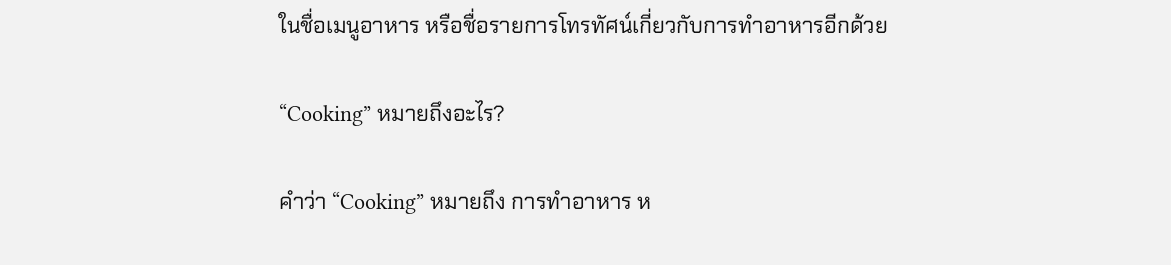ในชื่อเมนูอาหาร หรือชื่อรายการโทรทัศน์เกี่ยวกับการทำอาหารอีกด้วย

“Cooking” หมายถึงอะไร?

คำว่า “Cooking” หมายถึง การทำอาหาร ห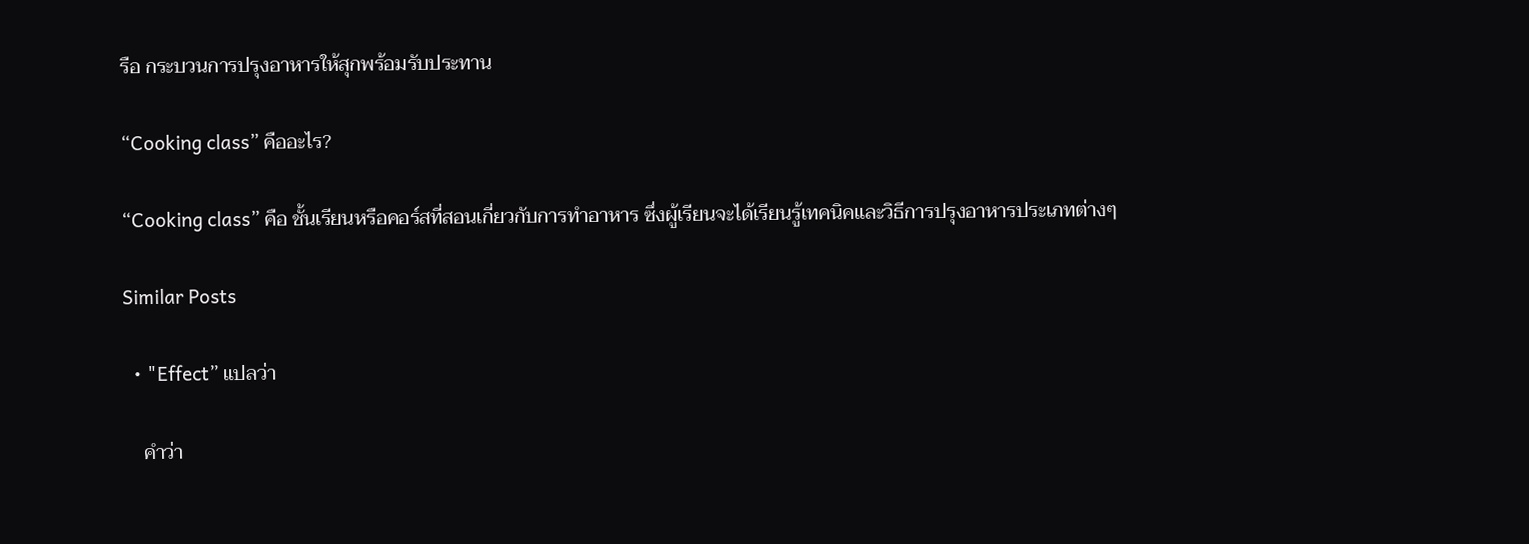รือ กระบวนการปรุงอาหารให้สุกพร้อมรับประทาน

“Cooking class” คืออะไร?

“Cooking class” คือ ชั้นเรียนหรือคอร์สที่สอนเกี่ยวกับการทำอาหาร ซึ่งผู้เรียนจะได้เรียนรู้เทคนิคและวิธีการปรุงอาหารประเภทต่างๆ

Similar Posts

  • "Effect” แปลว่า

    คำว่า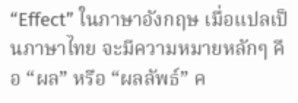“Effect” ในภาษาอังกฤษ เมื่อแปลเป็นภาษาไทย จะมีความหมายหลักๆ คือ “ผล” หรือ “ผลลัพธ์” ค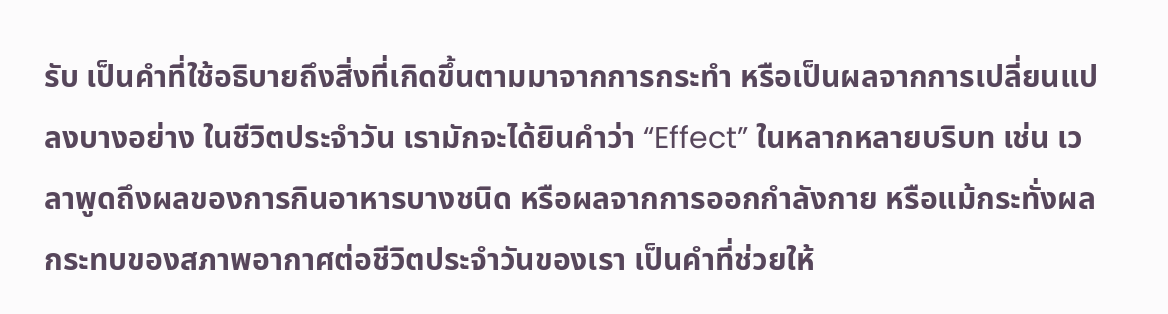รับ เป็นคำที่ใช้อธิบายถึงสิ่งที่เกิดขึ้นตามมาจากการกระทำ หรือเป็นผลจากการเปลี่ยนแปลงบางอย่าง ในชีวิตประจำวัน เรามักจะได้ยินคำว่า “Effect” ในหลากหลายบริบท เช่น เวลาพูดถึงผลของการกินอาหารบางชนิด หรือผลจากการออกกำลังกาย หรือแม้กระทั่งผลกระทบของสภาพอากาศต่อชีวิตประจำวันของเรา เป็นคำที่ช่วยให้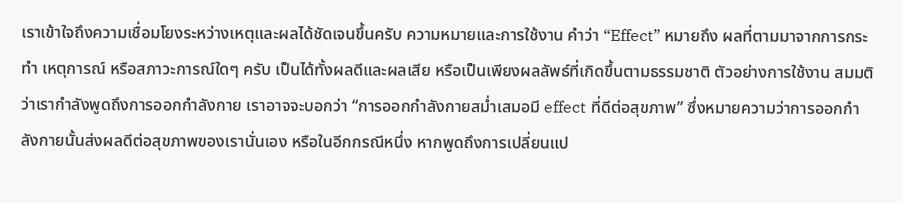เราเข้าใจถึงความเชื่อมโยงระหว่างเหตุและผลได้ชัดเจนขึ้นครับ ความหมายและการใช้งาน คำว่า “Effect” หมายถึง ผลที่ตามมาจากการกระทำ เหตุการณ์ หรือสภาวะการณ์ใดๆ ครับ เป็นได้ทั้งผลดีและผลเสีย หรือเป็นเพียงผลลัพธ์ที่เกิดขึ้นตามธรรมชาติ ตัวอย่างการใช้งาน สมมติว่าเรากำลังพูดถึงการออกกำลังกาย เราอาจจะบอกว่า “การออกกำลังกายสม่ำเสมอมี effect ที่ดีต่อสุขภาพ” ซึ่งหมายความว่าการออกกำลังกายนั้นส่งผลดีต่อสุขภาพของเรานั่นเอง หรือในอีกกรณีหนึ่ง หากพูดถึงการเปลี่ยนแป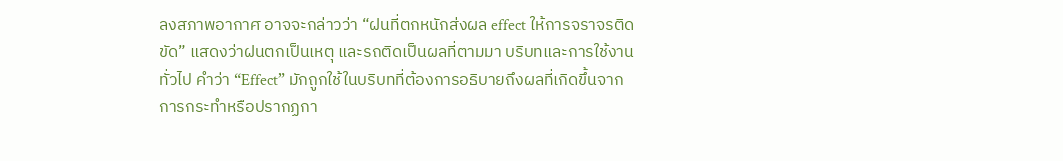ลงสภาพอากาศ อาจจะกล่าวว่า “ฝนที่ตกหนักส่งผล effect ให้การจราจรติดขัด” แสดงว่าฝนตกเป็นเหตุ และรถติดเป็นผลที่ตามมา บริบทและการใช้งานทั่วไป คำว่า “Effect” มักถูกใช้ในบริบทที่ต้องการอธิบายถึงผลที่เกิดขึ้นจากการกระทำหรือปรากฏกา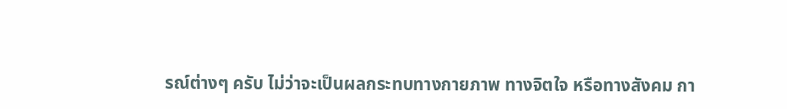รณ์ต่างๆ ครับ ไม่ว่าจะเป็นผลกระทบทางกายภาพ ทางจิตใจ หรือทางสังคม กา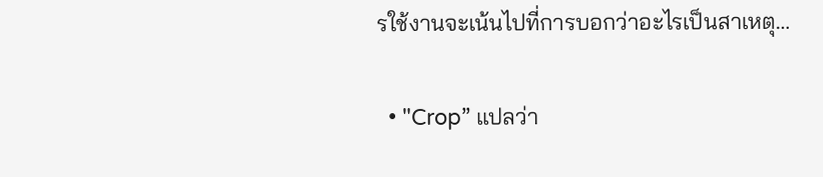รใช้งานจะเน้นไปที่การบอกว่าอะไรเป็นสาเหตุ…

  • "Crop” แปลว่า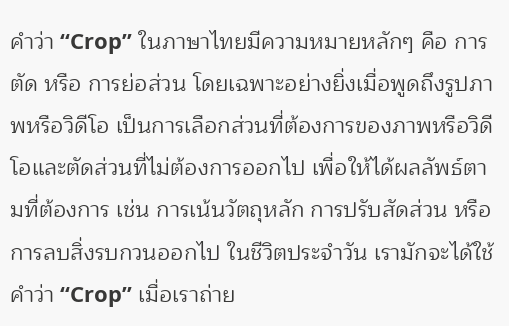คำว่า “Crop” ในภาษาไทยมีความหมายหลักๆ คือ การตัด หรือ การย่อส่วน โดยเฉพาะอย่างยิ่งเมื่อพูดถึงรูปภาพหรือวิดีโอ เป็นการเลือกส่วนที่ต้องการของภาพหรือวิดีโอและตัดส่วนที่ไม่ต้องการออกไป เพื่อให้ได้ผลลัพธ์ตามที่ต้องการ เช่น การเน้นวัตถุหลัก การปรับสัดส่วน หรือการลบสิ่งรบกวนออกไป ในชีวิตประจำวัน เรามักจะได้ใช้คำว่า “Crop” เมื่อเราถ่าย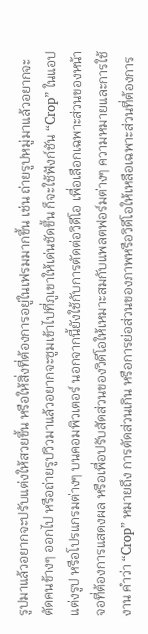รูปมาแล้วอยากจะปรับแต่งให้สวยขึ้น หรือให้สิ่งที่ต้องการอยู่ในเฟรมมากขึ้น เช่น ถ่ายรูปหมู่มาแล้วอยากจะตัดคนข้างๆ ออกไป หรือถ่ายรูปวิวมาแล้วอยากจะซูมเข้าไปที่ภูเขาให้เด่นชัดขึ้น ก็จะใช้ฟังก์ชัน “Crop” ในแอปแต่งรูป หรือโปรแกรมต่างๆ บนคอมพิวเตอร์ นอกจากนี้ยังใช้กับการตัดต่อวิดีโอ เพื่อเลือกเฉพาะส่วนของหน้าจอที่ต้องการแสดงผล หรือเพื่อปรับสัดส่วนของวิดีโอให้เหมาะสมกับแพลตฟอร์มต่างๆ ความหมายและการใช้งาน คำว่า “Crop” หมายถึง การตัดส่วนเกิน หรือการย่อส่วนของภาพหรือวิดีโอให้เหลือเฉพาะส่วนที่ต้องการ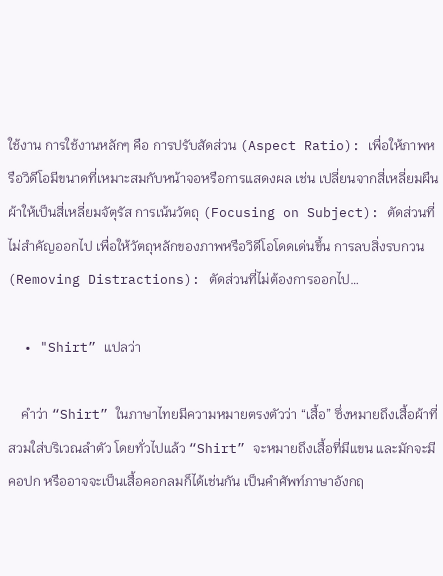ใช้งาน การใช้งานหลักๆ คือ การปรับสัดส่วน (Aspect Ratio): เพื่อให้ภาพหรือวิดีโอมีขนาดที่เหมาะสมกับหน้าจอหรือการแสดงผล เช่น เปลี่ยนจากสี่เหลี่ยมผืนผ้าให้เป็นสี่เหลี่ยมจัตุรัส การเน้นวัตถุ (Focusing on Subject): ตัดส่วนที่ไม่สำคัญออกไป เพื่อให้วัตถุหลักของภาพหรือวิดีโอโดดเด่นขึ้น การลบสิ่งรบกวน (Removing Distractions): ตัดส่วนที่ไม่ต้องการออกไป…

  • "Shirt” แปลว่า

    คำว่า “Shirt” ในภาษาไทยมีความหมายตรงตัวว่า “เสื้อ” ซึ่งหมายถึงเสื้อผ้าที่สวมใส่บริเวณลำตัว โดยทั่วไปแล้ว “Shirt” จะหมายถึงเสื้อที่มีแขน และมักจะมีคอปก หรืออาจจะเป็นเสื้อคอกลมก็ได้เช่นกัน เป็นคำศัพท์ภาษาอังกฤ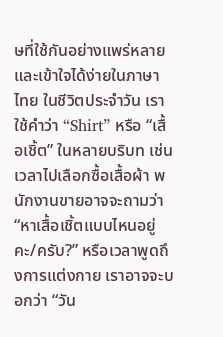ษที่ใช้กันอย่างแพร่หลายและเข้าใจได้ง่ายในภาษาไทย ในชีวิตประจำวัน เราใช้คำว่า “Shirt” หรือ “เสื้อเชิ้ต” ในหลายบริบท เช่น เวลาไปเลือกซื้อเสื้อผ้า พนักงานขายอาจจะถามว่า “หาเสื้อเชิ้ตแบบไหนอยู่คะ/ครับ?” หรือเวลาพูดถึงการแต่งกาย เราอาจจะบอกว่า “วัน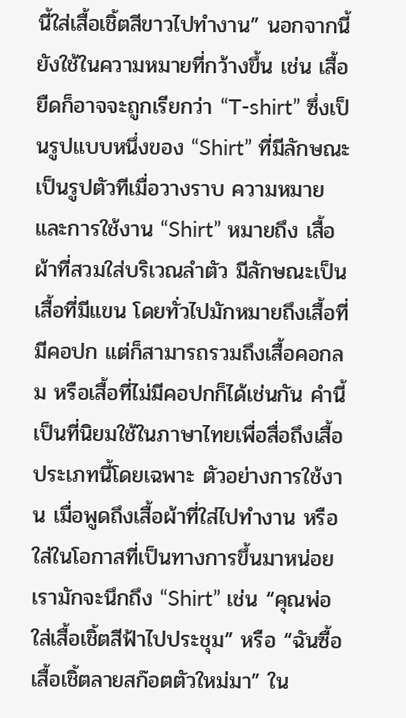นี้ใส่เสื้อเชิ้ตสีขาวไปทำงาน” นอกจากนี้ยังใช้ในความหมายที่กว้างขึ้น เช่น เสื้อยืดก็อาจจะถูกเรียกว่า “T-shirt” ซึ่งเป็นรูปแบบหนึ่งของ “Shirt” ที่มีลักษณะเป็นรูปตัวทีเมื่อวางราบ ความหมายและการใช้งาน “Shirt” หมายถึง เสื้อผ้าที่สวมใส่บริเวณลำตัว มีลักษณะเป็นเสื้อที่มีแขน โดยทั่วไปมักหมายถึงเสื้อที่มีคอปก แต่ก็สามารถรวมถึงเสื้อคอกลม หรือเสื้อที่ไม่มีคอปกก็ได้เช่นกัน คำนี้เป็นที่นิยมใช้ในภาษาไทยเพื่อสื่อถึงเสื้อประเภทนี้โดยเฉพาะ ตัวอย่างการใช้งาน เมื่อพูดถึงเสื้อผ้าที่ใส่ไปทำงาน หรือใส่ในโอกาสที่เป็นทางการขึ้นมาหน่อย เรามักจะนึกถึง “Shirt” เช่น “คุณพ่อใส่เสื้อเชิ้ตสีฟ้าไปประชุม” หรือ “ฉันซื้อเสื้อเชิ้ตลายสก๊อตตัวใหม่มา” ใน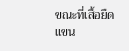ขณะที่เสื้อยืดแขน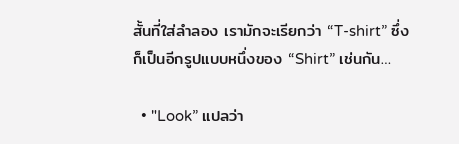สั้นที่ใส่ลำลอง เรามักจะเรียกว่า “T-shirt” ซึ่งก็เป็นอีกรูปแบบหนึ่งของ “Shirt” เช่นกัน…

  • "Look” แปลว่า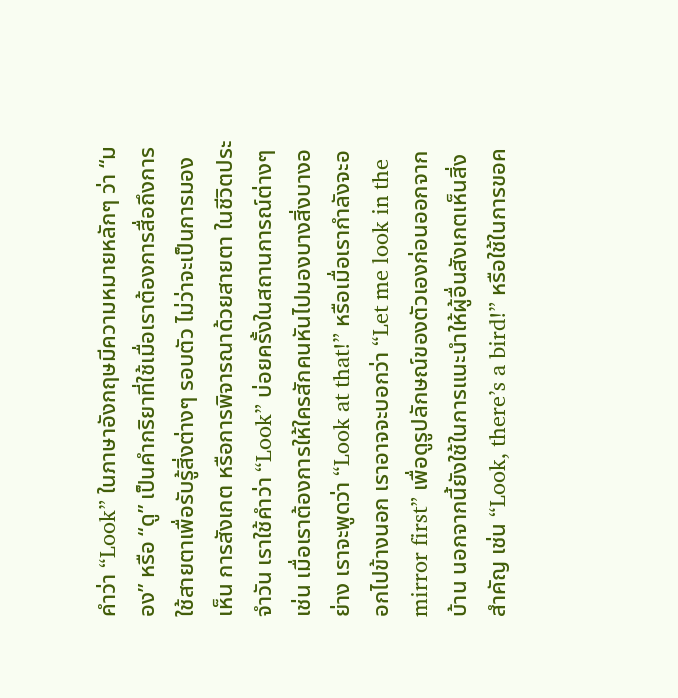คำว่า “Look” ในภาษาอังกฤษมีความหมายหลักๆ ว่า “มอง” หรือ “ดู” เป็นคำกริยาที่ใช้เมื่อเราต้องการสื่อถึงการใช้สายตาเพื่อรับรู้สิ่งต่างๆ รอบตัว ไม่ว่าจะเป็นการมองเห็น การสังเกต หรือการพิจารณาด้วยสายตา ในชีวิตประจำวัน เราใช้คำว่า “Look” บ่อยครั้งในสถานการณ์ต่างๆ เช่น เมื่อเราต้องการให้ใครสักคนหันไปมองบางสิ่งบางอย่าง เราจะพูดว่า “Look at that!” หรือเมื่อเรากำลังจะออกไปข้างนอก เราอาจจะบอกว่า “Let me look in the mirror first” เพื่อดูรูปลักษณ์ของตัวเองก่อนออกจากบ้าน นอกจากนี้ยังใช้ในการแนะนำให้ผู้อื่นสังเกตเห็นสิ่งสำคัญ เช่น “Look, there’s a bird!” หรือใช้ในการขอค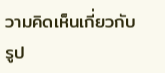วามคิดเห็นเกี่ยวกับรูป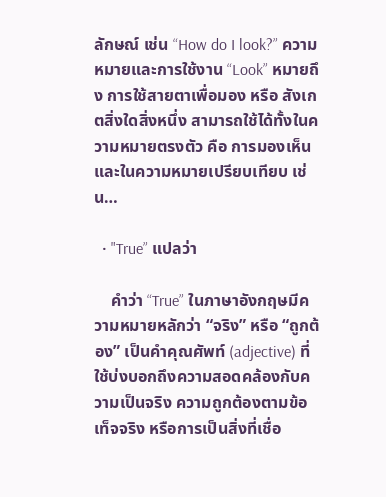ลักษณ์ เช่น “How do I look?” ความหมายและการใช้งาน “Look” หมายถึง การใช้สายตาเพื่อมอง หรือ สังเกตสิ่งใดสิ่งหนึ่ง สามารถใช้ได้ทั้งในความหมายตรงตัว คือ การมองเห็น และในความหมายเปรียบเทียบ เช่น…

  • "True” แปลว่า

    คำว่า “True” ในภาษาอังกฤษมีความหมายหลักว่า “จริง” หรือ “ถูกต้อง” เป็นคำคุณศัพท์ (adjective) ที่ใช้บ่งบอกถึงความสอดคล้องกับความเป็นจริง ความถูกต้องตามข้อเท็จจริง หรือการเป็นสิ่งที่เชื่อ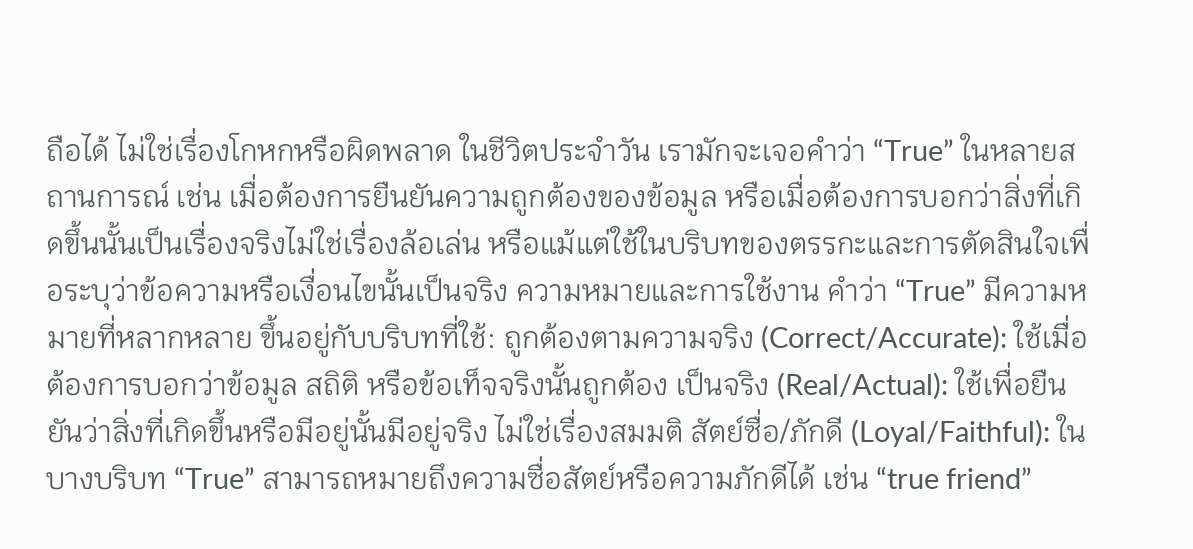ถือได้ ไม่ใช่เรื่องโกหกหรือผิดพลาด ในชีวิตประจำวัน เรามักจะเจอคำว่า “True” ในหลายสถานการณ์ เช่น เมื่อต้องการยืนยันความถูกต้องของข้อมูล หรือเมื่อต้องการบอกว่าสิ่งที่เกิดขึ้นนั้นเป็นเรื่องจริงไม่ใช่เรื่องล้อเล่น หรือแม้แต่ใช้ในบริบทของตรรกะและการตัดสินใจเพื่อระบุว่าข้อความหรือเงื่อนไขนั้นเป็นจริง ความหมายและการใช้งาน คำว่า “True” มีความหมายที่หลากหลาย ขึ้นอยู่กับบริบทที่ใช้: ถูกต้องตามความจริง (Correct/Accurate): ใช้เมื่อต้องการบอกว่าข้อมูล สถิติ หรือข้อเท็จจริงนั้นถูกต้อง เป็นจริง (Real/Actual): ใช้เพื่อยืนยันว่าสิ่งที่เกิดขึ้นหรือมีอยู่นั้นมีอยู่จริง ไม่ใช่เรื่องสมมติ สัตย์ซื่อ/ภักดี (Loyal/Faithful): ในบางบริบท “True” สามารถหมายถึงความซื่อสัตย์หรือความภักดีได้ เช่น “true friend”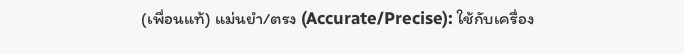(เพื่อนแท้) แม่นยำ/ตรง (Accurate/Precise): ใช้กับเครื่อง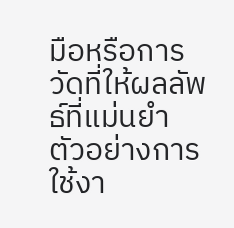มือหรือการวัดที่ให้ผลลัพธ์ที่แม่นยำ ตัวอย่างการใช้งา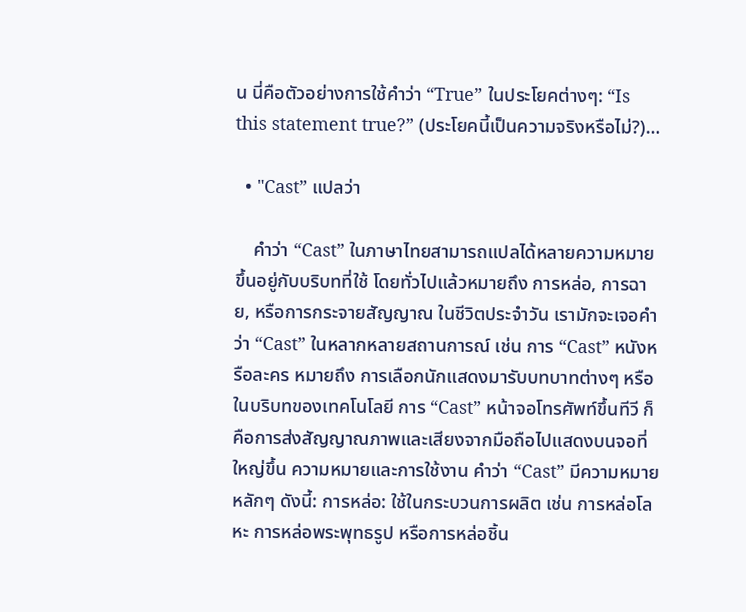น นี่คือตัวอย่างการใช้คำว่า “True” ในประโยคต่างๆ: “Is this statement true?” (ประโยคนี้เป็นความจริงหรือไม่?)…

  • "Cast” แปลว่า

    คำว่า “Cast” ในภาษาไทยสามารถแปลได้หลายความหมาย ขึ้นอยู่กับบริบทที่ใช้ โดยทั่วไปแล้วหมายถึง การหล่อ, การฉาย, หรือการกระจายสัญญาณ ในชีวิตประจำวัน เรามักจะเจอคำว่า “Cast” ในหลากหลายสถานการณ์ เช่น การ “Cast” หนังหรือละคร หมายถึง การเลือกนักแสดงมารับบทบาทต่างๆ หรือในบริบทของเทคโนโลยี การ “Cast” หน้าจอโทรศัพท์ขึ้นทีวี ก็คือการส่งสัญญาณภาพและเสียงจากมือถือไปแสดงบนจอที่ใหญ่ขึ้น ความหมายและการใช้งาน คำว่า “Cast” มีความหมายหลักๆ ดังนี้: การหล่อ: ใช้ในกระบวนการผลิต เช่น การหล่อโลหะ การหล่อพระพุทธรูป หรือการหล่อชิ้น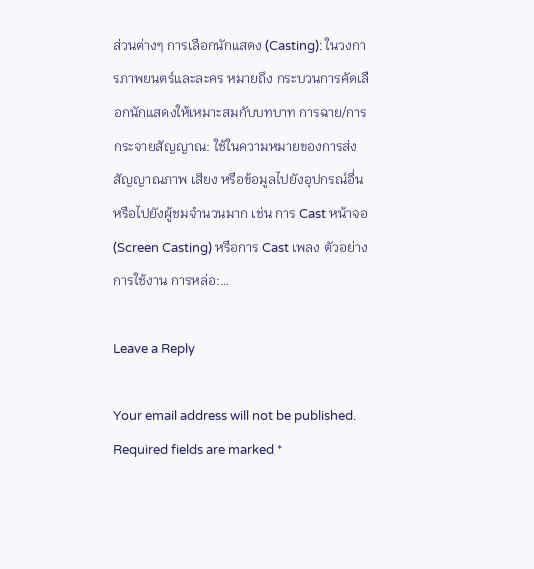ส่วนต่างๆ การเลือกนักแสดง (Casting): ในวงการภาพยนตร์และละคร หมายถึง กระบวนการคัดเลือกนักแสดงให้เหมาะสมกับบทบาท การฉาย/การกระจายสัญญาณ: ใช้ในความหมายของการส่งสัญญาณภาพ เสียง หรือข้อมูลไปยังอุปกรณ์อื่น หรือไปยังผู้ชมจำนวนมาก เช่น การ Cast หน้าจอ (Screen Casting) หรือการ Cast เพลง ตัวอย่างการใช้งาน การหล่อ:…

Leave a Reply

Your email address will not be published. Required fields are marked *